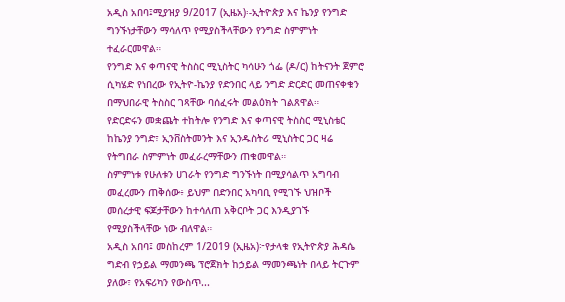አዲስ አበባ፤ሚያዝያ 9/2017 (ኢዜአ)፡-ኢትዮጵያ እና ኬንያ የንግድ ግንኙነታቸውን ማሳለጥ የሚያስችላቸውን የንግድ ስምምነት ተፈራርመዋል።
የንግድ እና ቀጣናዊ ትስስር ሚኒስትር ካሳሁን ጎፌ (ዶ/ር) ከትናንት ጀምሮ ሲካሄድ የነበረው የኢትዮ-ኬንያ የድንበር ላይ ንግድ ድርድር መጠናቀቁን በማህበራዊ ትስስር ገጻቸው ባሰፈሩት መልዕክት ገልጸዋል።
የድርድሩን መቋጨት ተከትሎ የንግድ እና ቀጣናዊ ትስስር ሚኒስቴር ከኬንያ ንግድ፣ ኢንቨስትመንት እና ኢንዱስትሪ ሚኒስትር ጋር ዛሬ የትግበራ ስምምነት መፈራረማቸውን ጠቁመዋል።
ስምምነቱ የሁለቱን ሀገራት የንግድ ግንኙነት በሚያሳልጥ አግባብ መፈረሙን ጠቅሰው፥ ይህም በድንበር አካባቢ የሚገኙ ህዝቦች መሰረታዊ ፍጆታቸውን ከተሳለጠ አቅርቦት ጋር እንዲያገኙ የሚያስችላቸው ነው ብለዋል።
አዲስ አበባ፤ መስከረም 1/2019 (ኢዜአ)፦የታላቁ የኢትዮጵያ ሕዳሴ ግድብ የኃይል ማመንጫ ፕሮጀክት ከኃይል ማመንጫነት በላይ ትርጉም ያለው፣ የአፍሪካን የውስጥ...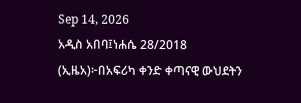Sep 14, 2026
አዲስ አበባ፤ነሐሴ 28/2018 (ኢዜአ)፦በአፍሪካ ቀንድ ቀጣናዊ ውህደትን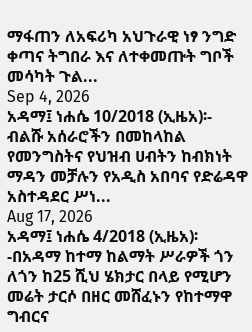ማፋጠን ለአፍሪካ አህጉራዊ ነፃ ንግድ ቀጣና ትግበራ እና ለተቀመጡት ግቦች መሳካት ጉል...
Sep 4, 2026
አዳማ፤ ነሐሴ 10/2018 (ኢዜአ)፡- ብልሹ አሰራሮችን በመከላከል የመንግስትና የህዝብ ሀብትን ከብክነት ማዳን መቻሉን የአዲስ አበባና የድሬዳዋ አስተዳደር ሥነ...
Aug 17, 2026
አዳማ፤ ነሐሴ 4/2018 (ኢዜአ)፡-በአዳማ ከተማ ከልማት ሥራዎች ጎን ለጎን ከ25 ሺህ ሄክታር በላይ የሚሆን መሬት ታርሶ በዘር መሸፈኑን የከተማዋ ግብርና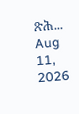ጽሕ...
Aug 11, 2026